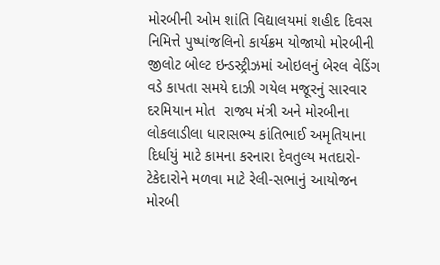મોરબીની ઓમ શાંતિ વિદ્યાલયમાં શહીદ દિવસ નિમિત્તે પુષ્પાંજલિનો કાર્યક્રમ યોજાયો મોરબીની જીલોટ બોલ્ટ ઇન્ડસ્ટ્રીઝમાં ઓઇલનું બેરલ વેડિંગ વડે કાપતા સમયે દાઝી ગયેલ મજૂરનું સારવાર દરમિયાન મોત  રાજ્ય મંત્રી અને મોરબીના લોકલાડીલા ધારાસભ્ય કાંતિભાઈ અમૃતિયાના દિર્ધાયું માટે કામના કરનારા દેવતુલ્ય મતદારો-ટેકેદારોને મળવા માટે રેલી-સભાનું આયોજન મોરબી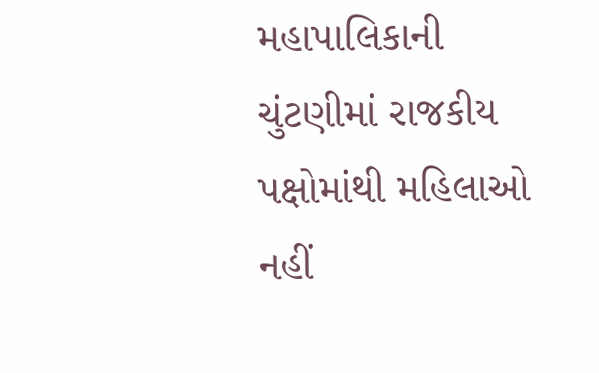મહાપાલિકાની ચુંટણીમાં રાજકીય પક્ષોમાંથી મહિલાઓ નહીં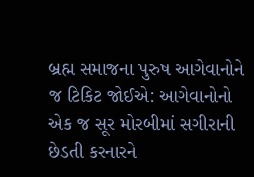બ્રહ્મ સમાજના પુરુષ આગેવાનોને જ ટિકિટ જોઈએ: આગેવાનોનો એક જ સૂર મોરબીમાં સગીરાની છેડતી કરનારને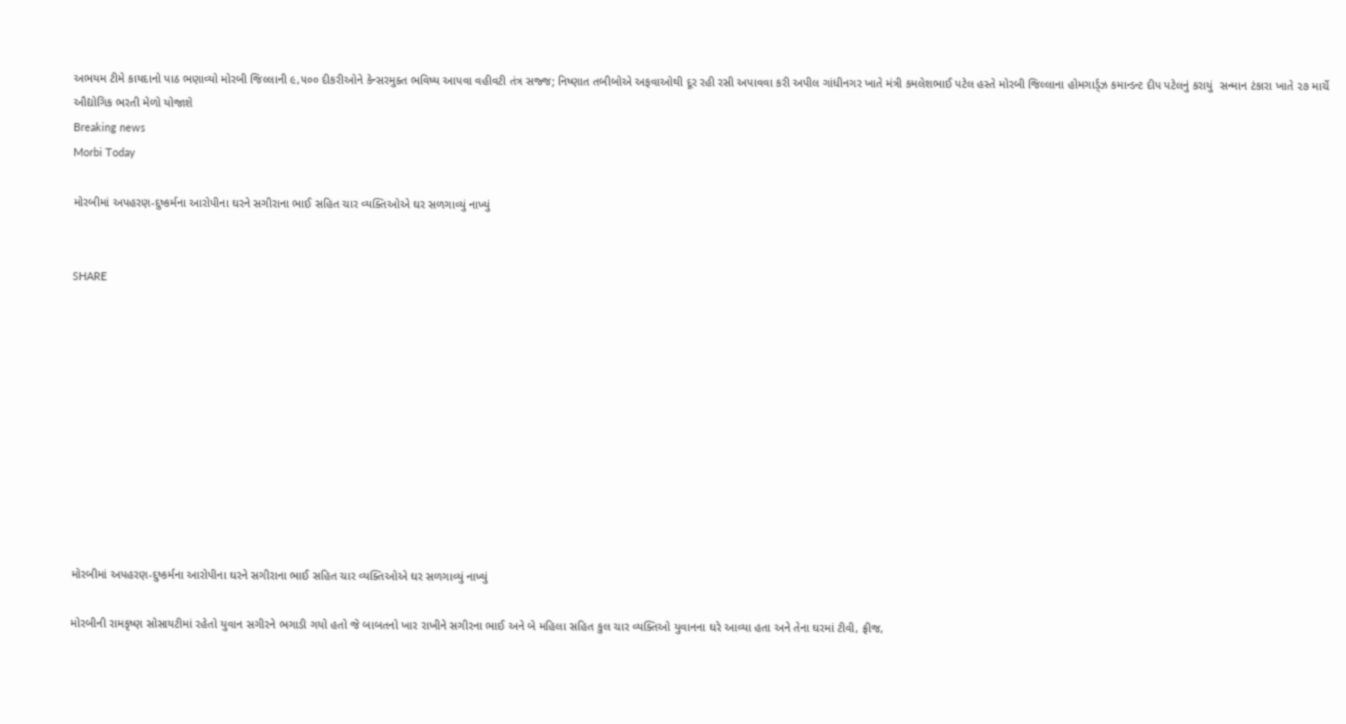અભયમ ટીમે કાયદાનો પાઠ ભણાવ્યો મોરબી જિલ્લાની ૯,૫૦૦ દીકરીઓને કેન્સરમુક્ત ભવિષ્ય આપવા વહીવટી તંત્ર સજ્જ; નિષ્ણાત તબીબોએ અફવાઓથી દૂર રહી રસી અપાવવા કરી અપીલ ગાંધીનગર ખાતે મંત્રી કમલેશભાઈ પટેલ હસ્તે મોરબી જિલ્લાના હોમગાર્ડ્ઝ કમાન્ડન્ટ દીપ પટેલનું કરાયું  સન્માન ટંકારા ખાતે ૨૭ માર્ચે ઔદ્યોગિક ભરતી મેળો યોજાશે
Breaking news
Morbi Today

મોરબીમાં અપહરણ-દુષ્કર્મના આરોપીના ઘરને સગીરાના ભાઈ સહિત ચાર વ્યક્તિઓએ ઘર સળગાવ્યું નાખ્યું


SHARE











મોરબીમાં અપહરણ-દુષ્કર્મના આરોપીના ઘરને સગીરાના ભાઈ સહિત ચાર વ્યક્તિઓએ ઘર સળગાવ્યું નાખ્યું

મોરબીની રામકૃષ્ણ સોસાયટીમાં રહેતો યુવાન સગીરને ભગાડી ગયો હતો જે બાબતનો ખાર રાખીને સગીરના ભાઈ અને બે મહિલા સહિત કુલ ચાર વ્યક્તિઓ યુવાનના ઘરે આવ્યા હતા અને તેના ઘરમાં ટીવી, ફ્રીજ,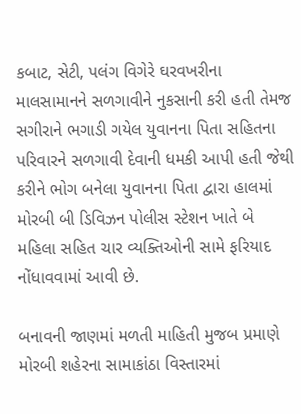કબાટ, સેટી, પલંગ વિગેરે ઘરવખરીના માલસામાનને સળગાવીને નુકસાની કરી હતી તેમજ સગીરાને ભગાડી ગયેલ યુવાનના પિતા સહિતના પરિવારને સળગાવી દેવાની ધમકી આપી હતી જેથી કરીને ભોગ બનેલા યુવાનના પિતા દ્વારા હાલમાં મોરબી બી ડિવિઝન પોલીસ સ્ટેશન ખાતે બે મહિલા સહિત ચાર વ્યક્તિઓની સામે ફરિયાદ નોંધાવવામાં આવી છે.

બનાવની જાણમાં મળતી માહિતી મુજબ પ્રમાણે મોરબી શહેરના સામાકાંઠા વિસ્તારમાં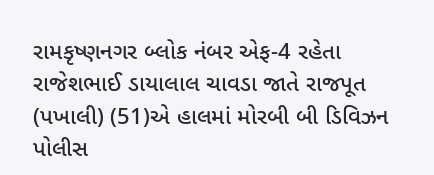રામકૃષ્ણનગર બ્લોક નંબર એફ-4 રહેતા રાજેશભાઈ ડાયાલાલ ચાવડા જાતે રાજપૂત (પખાલી) (51)એ હાલમાં મોરબી બી ડિવિઝન પોલીસ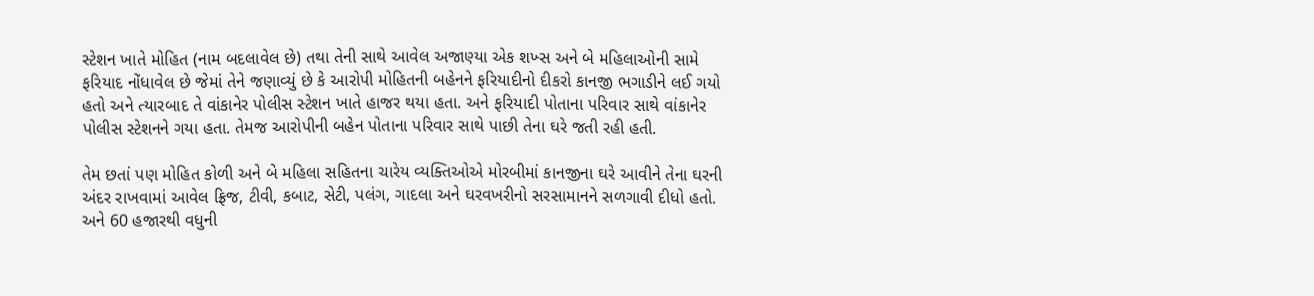સ્ટેશન ખાતે મોહિત (નામ બદલાવેલ છે) તથા તેની સાથે આવેલ અજાણ્યા એક શખ્સ અને બે મહિલાઓની સામે ફરિયાદ નોંધાવેલ છે જેમાં તેને જણાવ્યું છે કે આરોપી મોહિતની બહેનને ફરિયાદીનો દીકરો કાનજી ભગાડીને લઈ ગયો હતો અને ત્યારબાદ તે વાંકાનેર પોલીસ સ્ટેશન ખાતે હાજર થયા હતા. અને ફરિયાદી પોતાના પરિવાર સાથે વાંકાનેર પોલીસ સ્ટેશનને ગયા હતા. તેમજ આરોપીની બહેન પોતાના પરિવાર સાથે પાછી તેના ઘરે જતી રહી હતી.

તેમ છતાં પણ મોહિત કોળી અને બે મહિલા સહિતના ચારેય વ્યક્તિઓએ મોરબીમાં કાનજીના ઘરે આવીને તેના ઘરની અંદર રાખવામાં આવેલ ફ્રિજ, ટીવી, કબાટ, સેટી, પલંગ, ગાદલા અને ઘરવખરીનો સરસામાનને સળગાવી દીધો હતો. અને 60 હજારથી વધુની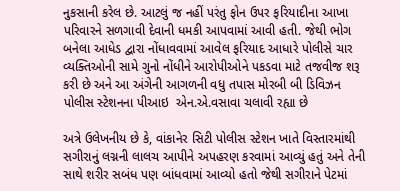નુકસાની કરેલ છે. આટલું જ નહીં પરંતુ ફોન ઉપર ફરિયાદીના આખા પરિવારને સળગાવી દેવાની ધમકી આપવામાં આવી હતી. જેથી ભોગ બનેલા આધેડ દ્વારા નોંધાવવામાં આવેલ ફરિયાદ આધારે પોલીસે ચાર વ્યક્તિઓની સામે ગુનો નોંધીને આરોપીઓને પકડવા માટે તજવીજ શરૂ કરી છે અને આ અંગેની આગળની વધુ તપાસ મોરબી બી ડિવિઝન પોલીસ સ્ટેશનના પીઆઇ  એન.એ.વસાવા ચલાવી રહ્યા છે

અત્રે ઉલેખનીય છે કે, વાંકાનેર સિટી પોલીસ સ્ટેશન ખાતે વિસ્તારમાંથી સગીરાનું લગ્નની લાલચ આપીને અપહરણ કરવામાં આવ્યું હતું અને તેની સાથે શરીર સબંધ પણ બાંધવામાં આવ્યો હતો જેથી સગીરાને પેટમાં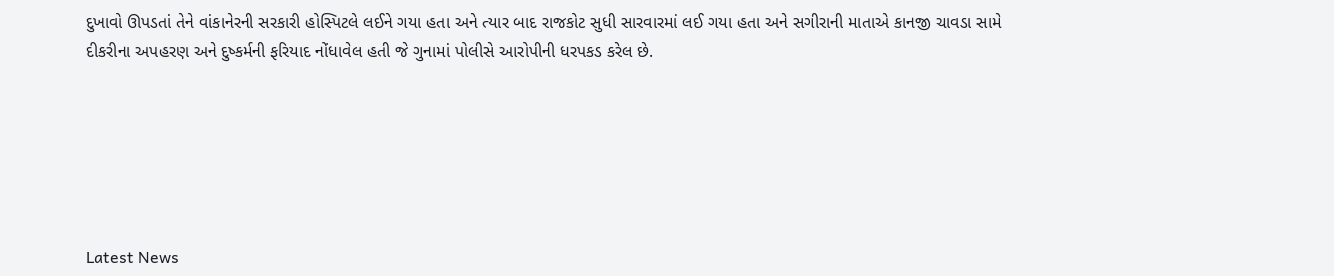દુખાવો ઊપડતાં તેને વાંકાનેરની સરકારી હોસ્પિટલે લઈને ગયા હતા અને ત્યાર બાદ રાજકોટ સુધી સારવારમાં લઈ ગયા હતા અને સગીરાની માતાએ કાનજી ચાવડા સામે દીકરીના અપહરણ અને દુષ્કર્મની ફરિયાદ નોંધાવેલ હતી જે ગુનામાં પોલીસે આરોપીની ધરપકડ કરેલ છે.






Latest News